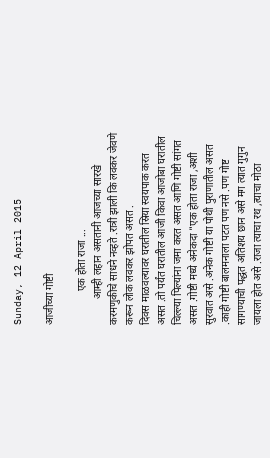Sunday, 12 April 2015

आजीच्या गोष्टी

             एक होता राजा ...
          आम्ही लहान असतानी आजच्या सारखे करमणुकीचे साधने नव्हते .रात्री झाली कि लवकर जेवणे करून लोक लवकर झोपत असत .
दिवस माळवल्यावर घरातील स्रिया स्वयपाक करत असत .तो पर्यंत घरातील आजी किवा आजोबा घरातील चिल्ल्या पिल्यांना जमा करत असत आणि गोष्टी सांगत असत .गोष्टी मध्ये अनेकदा "एक होता राजा ,अशी सुरवात असे .अनेक गोष्टी या पोथी पुराणातील असत .काही गोष्टी बालमनाला पटत पण नसे .पण गोष्ट सागण्याची पद्धत अतिशय छान असे मग त्यात गुगुन जायला होत असे .राजा त्याचा रथ ,त्याचा मोठा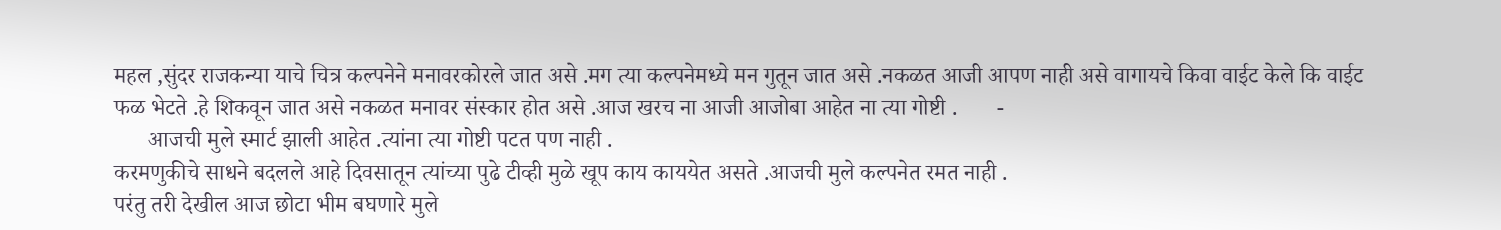महल ,सुंदर राजकन्या याचे चित्र कल्पनेने मनावरकोरले जात असे .मग त्या कल्पनेमध्ये मन गुतून जात असे .नकळत आजी आपण नाही असे वागायचे किवा वाईट केले कि वाईट फळ भेटते .हे शिकवून जात असे नकळत मनावर संस्कार होत असे .आज खरच ना आजी आजोबा आहेत ना त्या गोष्टी .       -
      आजची मुले स्मार्ट झाली आहेत .त्यांना त्या गोष्टी पटत पण नाही .
करमणुकीचे साधने बदलले आहे दिवसातून त्यांच्या पुढे टीव्ही मुळे खूप काय काययेत असते .आजची मुले कल्पनेत रमत नाही .
परंतु तरी देखील आज छोटा भीम बघणारे मुले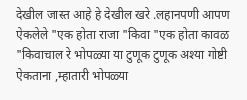देखील जास्त आहे हे देखील खरे .लहानपणी आपण ऐकलेले "एक होता राजा "किवा "एक होता कावळ "किवाचाल रे भोपळ्या या टुणूक टुणूक अश्या गोष्टी ऐकताना ,म्हातारी भोपळ्या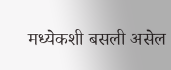मध्येकशी बसली असेल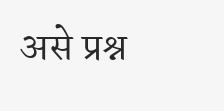असे प्रश्न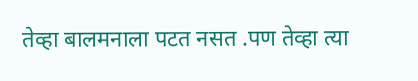तेव्हा बालमनाला पटत नसत .पण तेव्हा त्या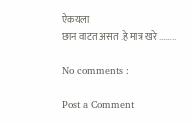ऐकयला
छान वाटत असत .हे मात्र खरे ........

No comments :

Post a Comment